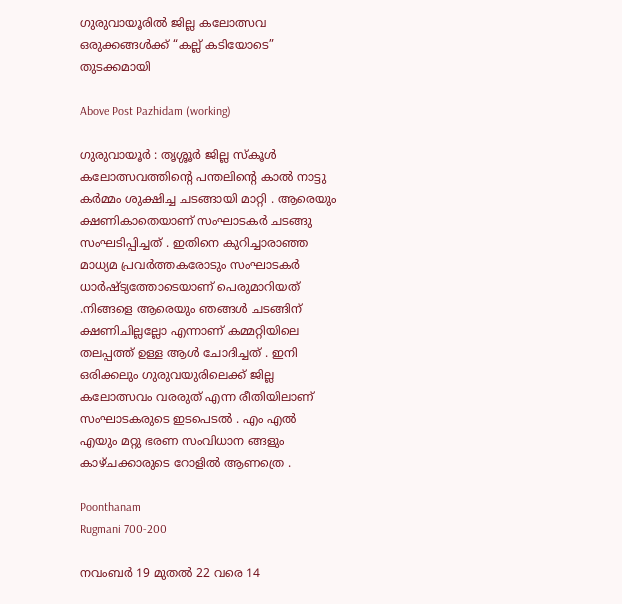ഗുരുവായൂരില്‍ ജില്ല കലോത്സവ ഒരുക്കങ്ങള്‍ക്ക് “കല്ല്‌ കടിയോടെ” തുടക്കമായി

Above Post Pazhidam (working)

ഗുരുവായൂര്‍ : തൃശ്ശൂര്‍ ജില്ല സ്കൂള്‍ കലോത്സവത്തിന്‍റെ പന്തലിന്‍റെ കാല്‍ നാട്ടു കര്‍മ്മം ശുക്ഷിച്ച ചടങ്ങായി മാറ്റി . ആരെയും ക്ഷണികാതെയാണ് സംഘാടകര്‍ ചടങ്ങു സംഘടിപ്പിച്ചത് . ഇതിനെ കുറിച്ചാരാഞ്ഞ മാധ്യമ പ്രവര്‍ത്തകരോടും സംഘാടകര്‍ ധാര്‍ഷ്ട്യത്തോടെയാണ് പെരുമാറിയത് .നിങ്ങളെ ആരെയും ഞങ്ങള്‍ ചടങ്ങിന് ക്ഷണിചില്ലല്ലോ എന്നാണ് കമ്മറ്റിയിലെ തലപ്പത്ത് ഉള്ള ആള്‍ ചോദിച്ചത് . ഇനി ഒരിക്കലും ഗുരുവയുരിലെക്ക് ജില്ല കലോത്സവം വരരുത് എന്ന രീതിയിലാണ് സംഘാടകരുടെ ഇടപെടല്‍ . എം എല്‍ എയും മറ്റു ഭരണ സംവിധാന ങ്ങളും കാഴ്ചക്കാരുടെ റോളില്‍ ആണത്രെ .

Poonthanam
Rugmani 700-200

നവംബർ 19 മുതൽ 22 വരെ 14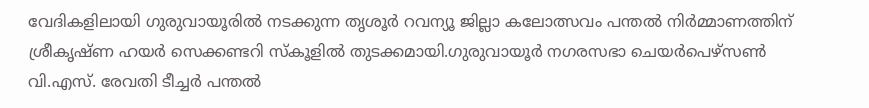വേദികളിലായി ഗുരുവായൂരിൽ നടക്കുന്ന തൃശൂർ റവന്യൂ ജില്ലാ കലോത്സവം പന്തൽ നിർമ്മാണത്തിന് ശ്രീകൃഷ്ണ ഹയർ സെക്കണ്ടറി സ്കൂളിൽ തുടക്കമായി.ഗുരുവായൂർ നഗരസഭാ ചെയർപെഴ്സൺ വി.എസ്. രേവതി ടീച്ചർ പന്തൽ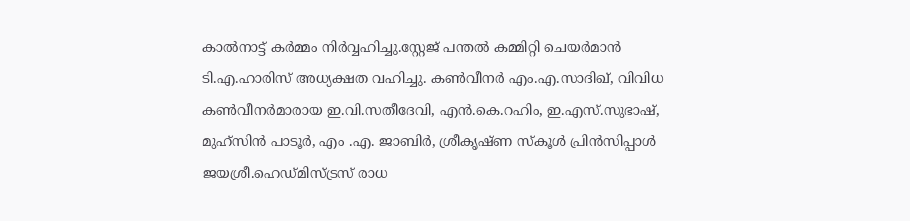കാൽനാട്ട് കർമ്മം നിർവ്വഹിച്ചു.സ്റ്റേജ് പന്തല്‍ കമ്മിറ്റി ചെയർമാൻ ടി.എ.ഹാരിസ് അധ്യക്ഷത വഹിച്ചു. കൺവീനർ എം.എ.സാദിഖ്, വിവിധ കൺവീനർമാരായ ഇ.വി.സതീദേവി, എൻ.കെ.റഹിം, ഇ.എസ്.സുഭാഷ്, മുഹ്സിൻ പാടൂർ, എം .എ. ജാബിർ, ശ്രീകൃഷ്ണ സ്കൂള്‍ പ്രിൻസിപ്പാൾ ജയശ്രീ.ഹെഡ്മിസ്ട്രസ് രാധ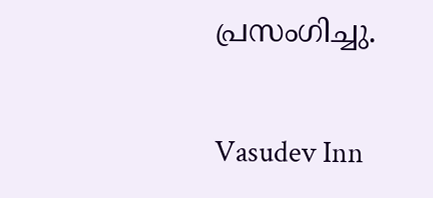പ്രസംഗിച്ചു.

Vasudev Inn